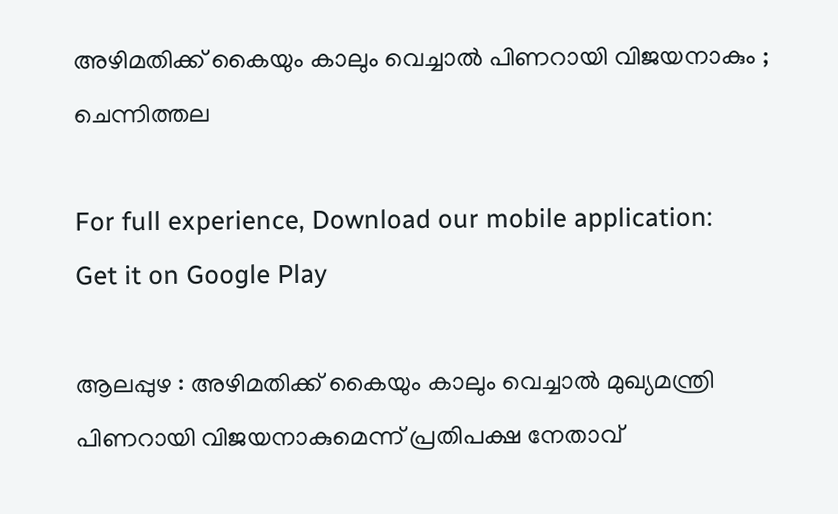അഴിമതിക്ക് കൈയും കാലും വെച്ചാല്‍ പിണറായി വിജയനാകും ; ചെന്നിത്തല

For full experience, Download our mobile application:
Get it on Google Play

ആലപ്പുഴ : അഴിമതിക്ക് കൈയും കാലും വെച്ചാല്‍ മുഖ്യമന്ത്രി പിണറായി വിജയനാകുമെന്ന് പ്രതിപക്ഷ നേതാവ്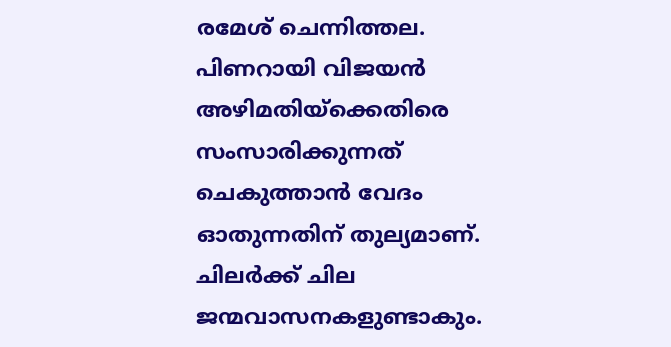രമേശ് ചെന്നിത്തല. പിണറായി വിജയന്‍ അഴിമതിയ്ക്കെതിരെ സംസാരിക്കുന്നത് ചെകുത്താന്‍ വേദം ഓതുന്നതിന് തുല്യമാണ്. ചിലര്‍ക്ക് ചില ജന്മവാസനകളുണ്ടാകും.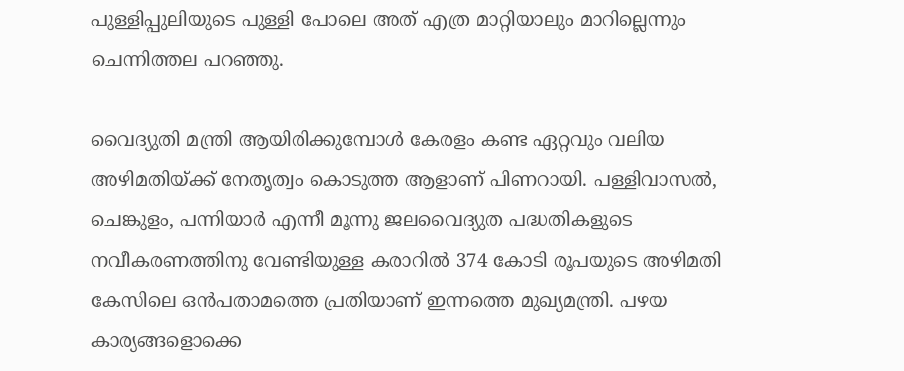പുള്ളിപ്പുലിയുടെ പുള്ളി പോലെ അത് എത്ര മാറ്റിയാലും മാറില്ലെന്നും ചെന്നിത്തല പറഞ്ഞു.

വൈദ്യുതി മന്ത്രി ആയിരിക്കുമ്പോള്‍ കേരളം കണ്ട ഏറ്റവും വലിയ അഴിമതിയ്ക്ക് നേതൃത്വം കൊടുത്ത ആളാണ് പിണറായി. പള്ളിവാസല്‍, ചെങ്കുളം, പന്നിയാര്‍ എന്നീ മൂന്നു ജലവൈദ്യുത പദ്ധതികളുടെ നവീകരണത്തിനു വേണ്ടിയുള്ള കരാറില്‍ 374 കോടി രൂപയുടെ അഴിമതി കേസിലെ ഒന്‍പതാമത്തെ പ്രതിയാണ് ഇന്നത്തെ മുഖ്യമന്ത്രി. പഴയ കാര്യങ്ങളൊക്കെ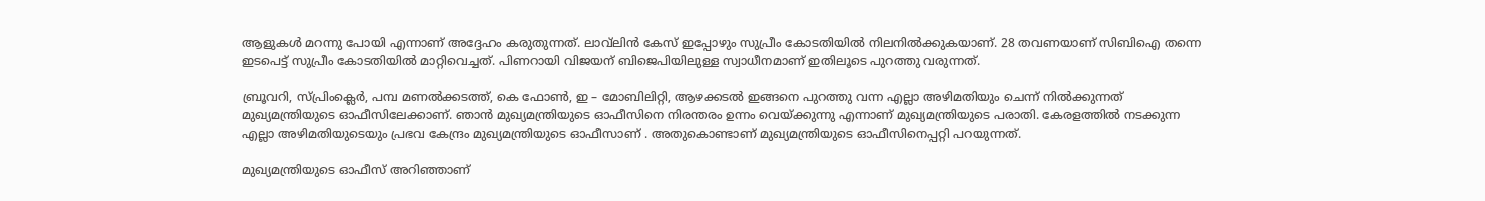ആളുകള്‍ മറന്നു പോയി എന്നാണ് അദ്ദേഹം കരുതുന്നത്. ലാവ്‌ലിന്‍ കേസ് ഇപ്പോഴും സുപ്രീം കോടതിയില്‍ നിലനില്‍ക്കുകയാണ്. 28 തവണയാണ് സിബിഐ തന്നെ ഇടപെട്ട് സുപ്രീം കോടതിയില്‍ മാറ്റിവെച്ചത്. പിണറായി വിജയന് ബിജെപിയിലുള്ള സ്വാധീനമാണ് ഇതിലൂടെ പുറത്തു വരുന്നത്.

ബ്രൂവറി, സ്പ്രിംക്ലെര്‍, പമ്പ മണല്‍ക്കടത്ത്, കെ ഫോണ്‍, ഇ – മോബിലിറ്റി, ആഴക്കടല്‍ ഇങ്ങനെ പുറത്തു വന്ന എല്ലാ അഴിമതിയും ചെന്ന് നില്‍ക്കുന്നത് മുഖ്യമന്ത്രിയുടെ ഓഫീസിലേക്കാണ്. ഞാന്‍ മുഖ്യമന്ത്രിയുടെ ഓഫീസിനെ നിരന്തരം ഉന്നം വെയ്ക്കുന്നു എന്നാണ് മുഖ്യമന്ത്രിയുടെ പരാതി. കേരളത്തില്‍ നടക്കുന്ന എല്ലാ അഴിമതിയുടെയും പ്രഭവ കേന്ദ്രം മുഖ്യമന്ത്രിയുടെ ഓഫീസാണ് . അതുകൊണ്ടാണ് മുഖ്യമന്ത്രിയുടെ ഓഫീസിനെപ്പറ്റി പറയുന്നത്.

മുഖ്യമന്ത്രിയുടെ ഓഫീസ് അറിഞ്ഞാണ്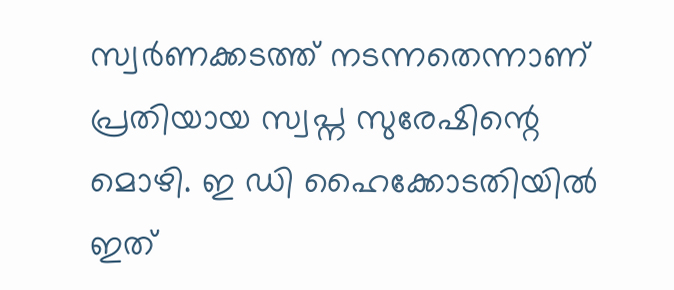സ്വര്‍ണക്കടത്ത് നടന്നതെന്നാണ് പ്രതിയായ സ്വപ്ന സുരേഷിന്റെ മൊഴി. ഇ ഡി ഹൈക്കോടതിയില്‍ ഇത്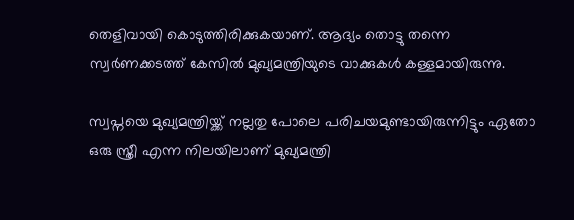തെളിവായി കൊടുത്തിരിക്കുകയാണ്. ആദ്യം തൊട്ടു തന്നെ സ്വര്‍ണക്കടത്ത് കേസില്‍ മുഖ്യമന്ത്രിയുടെ വാക്കുകള്‍ കള്ളമായിരുന്നു.

സ്വപ്നയെ മുഖ്യമന്ത്രിയ്ക്ക് നല്ലതു പോലെ പരിചയമുണ്ടായിരുന്നിട്ടും ഏതോ ഒരു സ്ത്രീ എന്ന നിലയിലാണ് മുഖ്യമന്ത്രി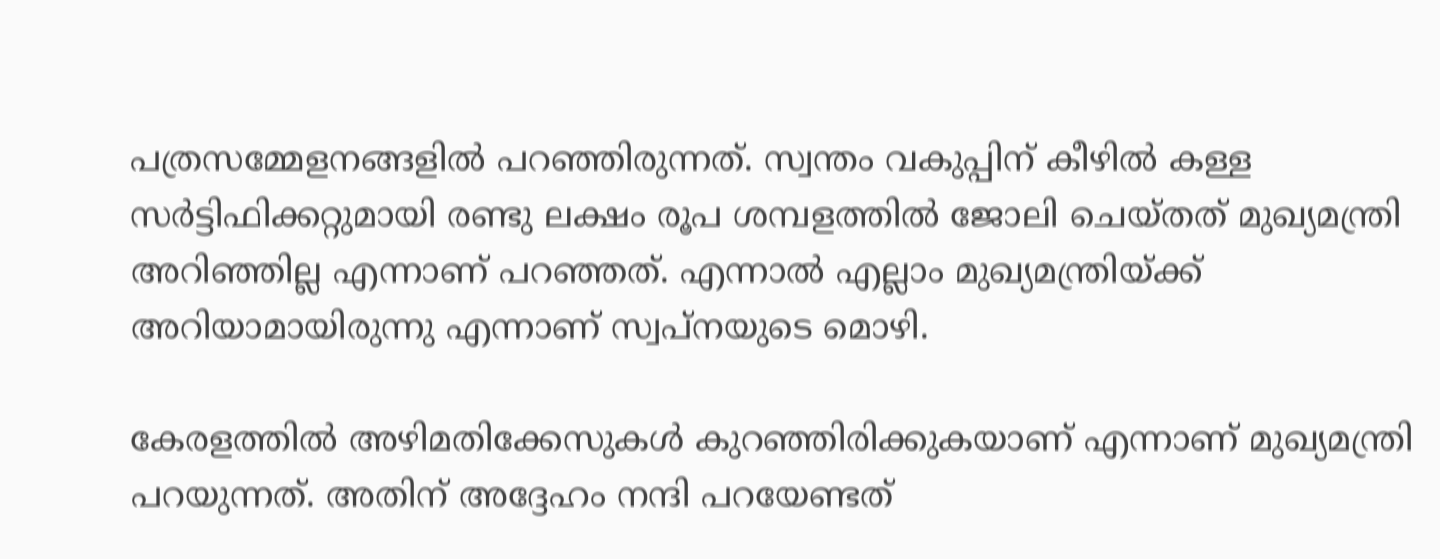പത്രസമ്മേളനങ്ങളില്‍ പറഞ്ഞിരുന്നത്. സ്വന്തം വകുപ്പിന് കീഴില്‍ കള്ള സര്‍ട്ടിഫിക്കറ്റുമായി രണ്ടു ലക്ഷം രൂപ ശമ്പളത്തില്‍ ജോലി ചെയ്തത് മുഖ്യമന്ത്രി അറിഞ്ഞില്ല എന്നാണ് പറഞ്ഞത്. എന്നാല്‍ എല്ലാം മുഖ്യമന്ത്രിയ്ക്ക് അറിയാമായിരുന്നു എന്നാണ് സ്വപ്നയുടെ മൊഴി.

കേരളത്തില്‍ അഴിമതിക്കേസുകള്‍ കുറഞ്ഞിരിക്കുകയാണ് എന്നാണ് മുഖ്യമന്ത്രി പറയുന്നത്. അതിന് അദ്ദേഹം നന്ദി പറയേണ്ടത്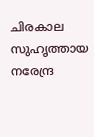ചിരകാല സുഹൃത്തായ നരേന്ദ്ര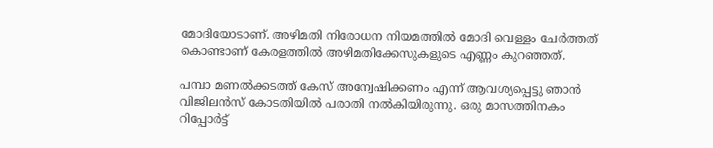മോദിയോടാണ്. അഴിമതി നിരോധന നിയമത്തില്‍ മോദി വെള്ളം ചേര്‍ത്തത് കൊണ്ടാണ് കേരളത്തില്‍ അഴിമതിക്കേസുകളുടെ എണ്ണം കുറഞ്ഞത്.

പമ്പാ മണല്‍ക്കടത്ത്‌ കേസ് അന്വേഷിക്കണം എന്ന് ആവശ്യപ്പെട്ടു ഞാന്‍ വിജിലന്‍സ് കോടതിയില്‍ പരാതി നല്‍കിയിരുന്നു. ഒരു മാസത്തിനകം റിപ്പോര്‍ട്ട്‌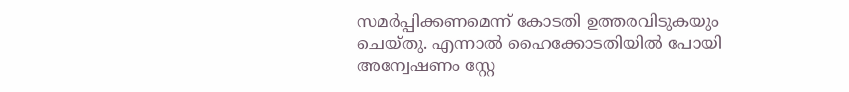സമര്‍പ്പിക്കണമെന്ന് കോടതി ഉത്തരവിടുകയും ചെയ്തു. എന്നാല്‍ ഹൈക്കോടതിയില്‍ പോയി അന്വേഷണം സ്റ്റേ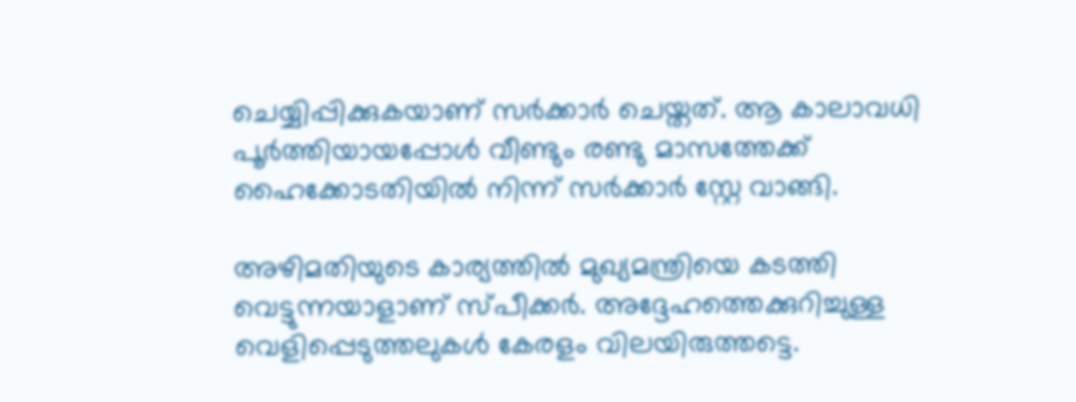ചെയ്യിപ്പിക്കുകയാണ് സര്‍ക്കാര്‍ ചെയ്തത്. ആ കാലാവധി പൂര്‍ത്തിയായപ്പോള്‍ വീണ്ടും രണ്ടു മാസത്തേക്ക് ഹൈക്കോടതിയില്‍ നിന്ന് സര്‍ക്കാര്‍ സ്റ്റേ വാങ്ങി.

അഴിമതിയുടെ കാര്യത്തില്‍ മുഖ്യമന്ത്രിയെ കടത്തി വെട്ടുന്നയാളാണ് സ്പീക്കര്‍. അദ്ദേഹത്തെക്കുറിച്ചുള്ള വെളിപ്പെടുത്തലുകള്‍ കേരളം വിലയിരുത്തട്ടെ.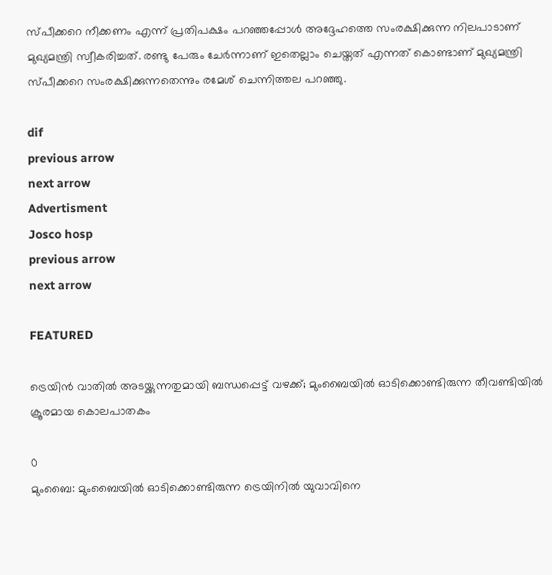സ്പീക്കറെ നീക്കണം എന്ന് പ്രതിപക്ഷം പറഞ്ഞപ്പോള്‍ അദ്ദേഹത്തെ സംരക്ഷിക്കുന്ന നിലപാടാണ് മുഖ്യമന്ത്രി സ്വീകരിച്ചത്. രണ്ടു പേരും ചേര്‍ന്നാണ് ഇതെല്ലാം ചെയ്തത് എന്നത് കൊണ്ടാണ് മുഖ്യമന്ത്രി സ്‌പീക്കറെ സംരക്ഷിക്കുന്നതെന്നും രമേശ് ചെന്നിത്തല പറഞ്ഞു.

dif
previous arrow
next arrow
Advertisment
Josco hosp
previous arrow
next arrow

FEATURED

ട്രെയിൻ വാതിൽ അടയ്ക്കുന്നതുമായി ബന്ധപ്പെട്ട് വഴക്ക്; മുംബൈയിൽ ഓടിക്കൊണ്ടിരുന്ന തീവണ്ടിയിൽ ക്രൂരമായ കൊലപാതകം

0
മുംബൈ: മുംബൈയില്‍ ഓടിക്കൊണ്ടിരുന്ന ട്രെയിനില്‍ യുവാവിനെ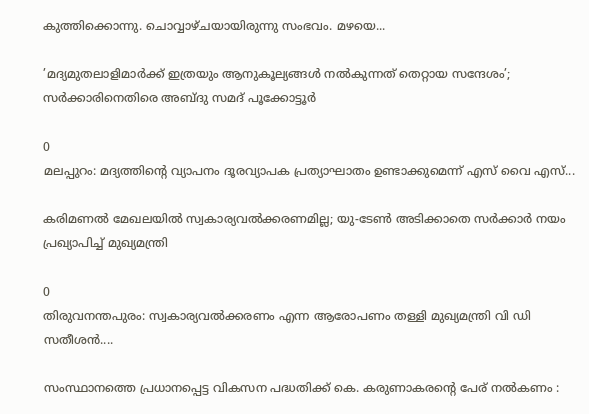കുത്തിക്കൊന്നു. ചൊവ്വാഴ്ചയായിരുന്നു സംഭവം. മഴയെ...

’മദ്യമുതലാളിമാർക്ക് ഇത്രയും ആനുകൂല്യങ്ങൾ നൽകുന്നത് തെറ്റായ സന്ദേശം’; സർക്കാരിനെതിരെ അബ്ദു സമദ് പൂക്കോട്ടൂർ

0
മലപ്പുറം: മദ്യത്തിന്റെ വ്യാപനം ദൂരവ്യാപക പ്രത്യാഘാതം ഉണ്ടാക്കുമെന്ന് എസ് വൈ എസ്...

കരിമണൽ മേഖലയിൽ സ്വകാര്യവൽക്കരണമില്ല; യു-ടേൺ അടിക്കാതെ സർക്കാർ നയം പ്രഖ്യാപിച്ച് മുഖ്യമന്ത്രി

0
തിരുവനന്തപുരം: സ്വകാര്യവല്‍ക്കരണം എന്ന ആരോപണം തള്ളി മുഖ്യമന്ത്രി വി ഡി സതീശന്‍....

സംസ്ഥാനത്തെ പ്രധാനപ്പെട്ട വികസന പദ്ധതിക്ക് കെ. കരുണാകരന്റെ പേര് നൽകണം :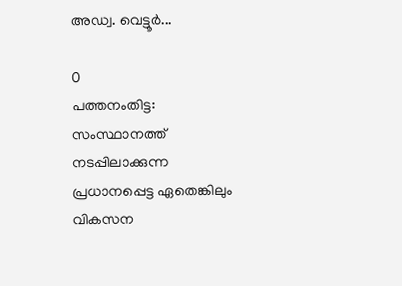അഡ്വ. വെട്ടൂർ...

0
പത്തനംതിട്ട: സംസ്ഥാനത്ത് നടപ്പിലാക്കുന്ന പ്രധാനപ്പെട്ട ഏതെങ്കിലും വികസന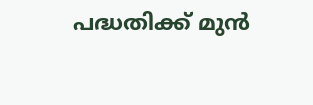പദ്ധതിക്ക് മുൻ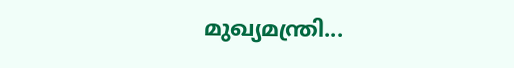മുഖ്യമന്ത്രി...